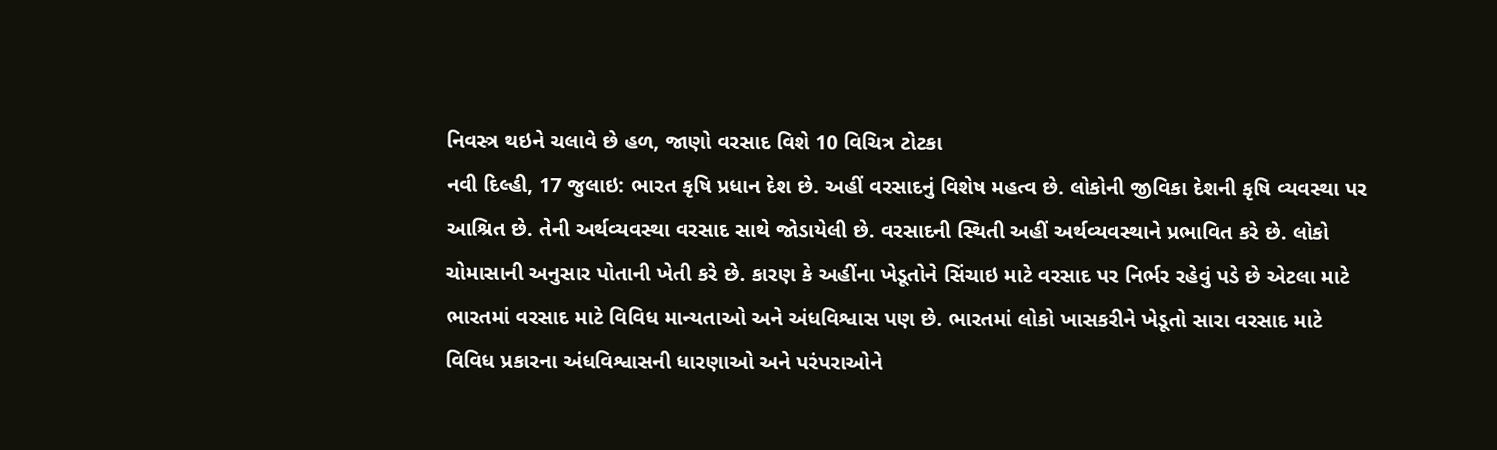નિવસ્ત્ર થઇને ચલાવે છે હળ, જાણો વરસાદ વિશે 10 વિચિત્ર ટોટકા
નવી દિલ્હી, 17 જુલાઇ: ભારત કૃષિ પ્રધાન દેશ છે. અહીં વરસાદનું વિશેષ મહત્વ છે. લોકોની જીવિકા દેશની કૃષિ વ્યવસ્થા પર આશ્રિત છે. તેની અર્થવ્યવસ્થા વરસાદ સાથે જોડાયેલી છે. વરસાદની સ્થિતી અહીં અર્થવ્યવસ્થાને પ્રભાવિત કરે છે. લોકો ચોમાસાની અનુસાર પોતાની ખેતી કરે છે. કારણ કે અહીંના ખેડૂતોને સિંચાઇ માટે વરસાદ પર નિર્ભર રહેવું પડે છે એટલા માટે ભારતમાં વરસાદ માટે વિવિધ માન્યતાઓ અને અંધવિશ્વાસ પણ છે. ભારતમાં લોકો ખાસકરીને ખેડૂતો સારા વરસાદ માટે વિવિધ પ્રકારના અંધવિશ્વાસની ધારણાઓ અને પરંપરાઓને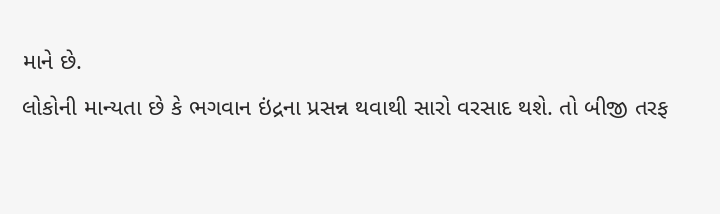માને છે.
લોકોની માન્યતા છે કે ભગવાન ઇંદ્રના પ્રસન્ન થવાથી સારો વરસાદ થશે. તો બીજી તરફ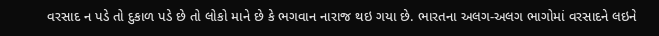વરસાદ ન પડે તો દુકાળ પડે છે તો લોકો માને છે કે ભગવાન નારાજ થઇ ગયા છે. ભારતના અલગ-અલગ ભાગોમાં વરસાદને લઇને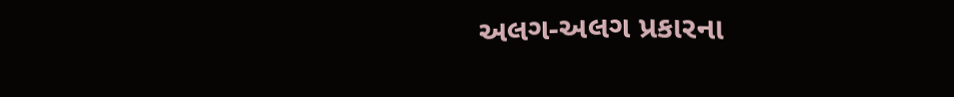અલગ-અલગ પ્રકારના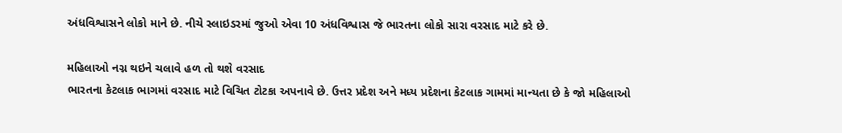અંધવિશ્વાસને લોકો માને છે. નીચે સ્લાઇડરમાં જુઓ એવા 10 અંધવિશ્વાસ જે ભારતના લોકો સારા વરસાદ માટે કરે છે.

મહિલાઓ નગ્ન થઇને ચલાવે હળ તો થશે વરસાદ
ભારતના કેટલાક ભાગમાં વરસાદ માટે વિચિત ટોટકા અપનાવે છે. ઉત્તર પ્રદેશ અને મધ્ય પ્રદેશના કેટલાક ગામમાં માન્યતા છે કે જો મહિલાઓ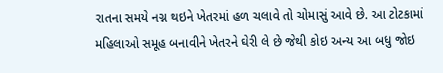રાતના સમયે નગ્ન થઇને ખેતરમાં હળ ચલાવે તો ચોમાસું આવે છે. આ ટોટકામાં મહિલાઓ સમૂહ બનાવીને ખેતરને ઘેરી લે છે જેથી કોઇ અન્ય આ બધુ જોઇ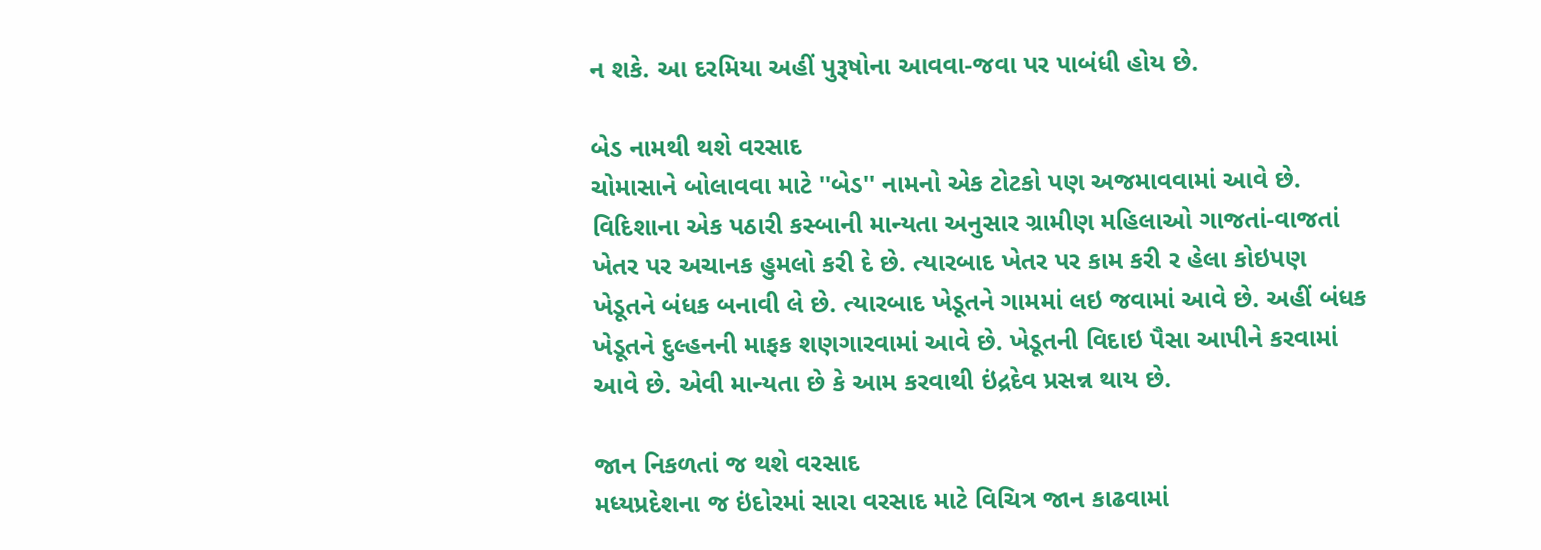ન શકે. આ દરમિયા અહીં પુરૂષોના આવવા-જવા પર પાબંધી હોય છે.

બેડ નામથી થશે વરસાદ
ચોમાસાને બોલાવવા માટે ''બેડ'' નામનો એક ટોટકો પણ અજમાવવામાં આવે છે. વિદિશાના એક પઠારી કસ્બાની માન્યતા અનુસાર ગ્રામીણ મહિલાઓ ગાજતાં-વાજતાં ખેતર પર અચાનક હુમલો કરી દે છે. ત્યારબાદ ખેતર પર કામ કરી ર હેલા કોઇપણ ખેડૂતને બંધક બનાવી લે છે. ત્યારબાદ ખેડૂતને ગામમાં લઇ જવામાં આવે છે. અહીં બંધક ખેડૂતને દુલ્હનની માફક શણગારવામાં આવે છે. ખેડૂતની વિદાઇ પૈસા આપીને કરવામાં આવે છે. એવી માન્યતા છે કે આમ કરવાથી ઇંદ્રદેવ પ્રસન્ન થાય છે.

જાન નિકળતાં જ થશે વરસાદ
મધ્યપ્રદેશના જ ઇંદોરમાં સારા વરસાદ માટે વિચિત્ર જાન કાઢવામાં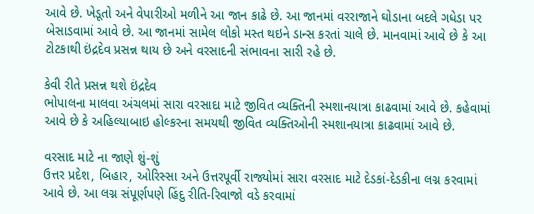આવે છે. ખેડૂતો અને વેપારીઓ મળીને આ જાન કાઢે છે. આ જાનમાં વરરાજાને ઘોડાના બદલે ગધેડા પર બેસાડવામાં આવે છે. આ જાનમાં સામેલ લોકો મસ્ત થઇને ડાન્સ કરતાં ચાલે છે. માનવામાં આવે છે કે આ ટોટકાથી ઇંદ્રદેવ પ્રસન્ન થાય છે અને વરસાદની સંભાવના સારી રહે છે.

કેવી રીતે પ્રસન્ન થશે ઇંદ્રદેવ
ભોપાલના માલવા અંચલમાં સારા વરસાદા માટે જીવિત વ્યક્તિની સ્મશાનયાત્રા કાઢવામાં આવે છે. કહેવામાં આવે છે કે અહિલ્યાબાઇ હોલ્કરના સમયથી જીવિત વ્યક્તિઓની સ્મશાનયાત્રા કાઢવામાં આવે છે.

વરસાદ માટે ના જાણે શું-શું
ઉત્તર પ્રદેશ, બિહાર, ઓરિસ્સા અને ઉત્તરપૂર્વી રાજ્યોમાં સારા વરસાદ માટે દેડકાં-દેડકીના લગ્ન કરવામાં આવે છે. આ લગ્ન સંપૂર્ણપણે હિંદુ રીતિ-રિવાજો વડે કરવામાં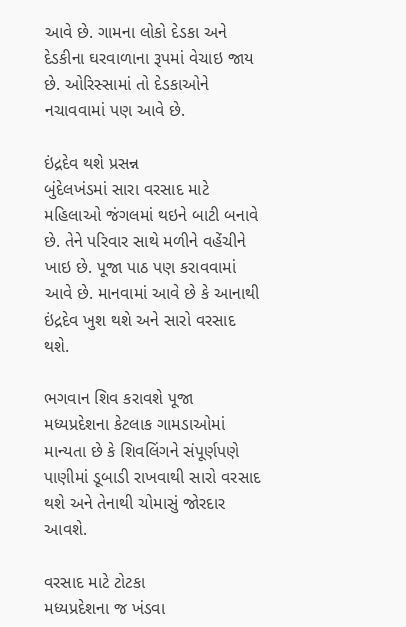આવે છે. ગામના લોકો દેડકા અને દેડકીના ઘરવાળાના રૂપમાં વેચાઇ જાય છે. ઓરિસ્સામાં તો દેડકાઓને નચાવવામાં પણ આવે છે.

ઇંદ્રદેવ થશે પ્રસન્ન
બુંદેલખંડમાં સારા વરસાદ માટે મહિલાઓ જંગલમાં થઇને બાટી બનાવે છે. તેને પરિવાર સાથે મળીને વહેંચીને ખાઇ છે. પૂજા પાઠ પણ કરાવવામાં આવે છે. માનવામાં આવે છે કે આનાથી ઇંદ્રદેવ ખુશ થશે અને સારો વરસાદ થશે.

ભગવાન શિવ કરાવશે પૂજા
મધ્યપ્રદેશના કેટલાક ગામડાઓમાં માન્યતા છે કે શિવલિંગને સંપૂર્ણપણે પાણીમાં ડૂબાડી રાખવાથી સારો વરસાદ થશે અને તેનાથી ચોમાસું જોરદાર આવશે.

વરસાદ માટે ટોટકા
મધ્યપ્રદેશના જ ખંડવા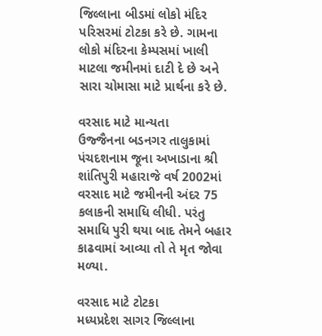જિલ્લાના બીડમાં લોકો મંદિર પરિસરમાં ટોટકા કરે છે. ગામના લોકો મંદિરના કેમ્પસમાં ખાલી માટલા જમીનમાં દાટી દે છે અને સારા ચોમાસા માટે પ્રાર્થના કરે છે.

વરસાદ માટે માન્યતા
ઉજ્જૈનના બડનગર તાલુકામાં પંચદશનામ જૂના અખાડાના શ્રી શાંતિપુરી મહારાજે વર્ષ 2002માં વરસાદ માટે જમીનની અંદર 75 કલાકની સમાધિ લીધી. પરંતુ સમાધિ પુરી થયા બાદ તેમને બહાર કાઢવામાં આવ્યા તો તે મૃત જોવા મળ્યા.

વરસાદ માટે ટોટકા
મધ્યપ્રદેશ સાગર જિલ્લાના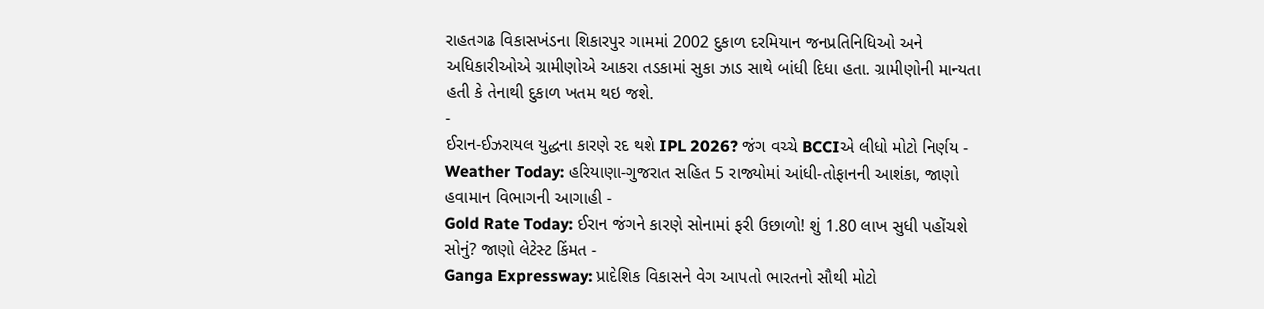રાહતગઢ વિકાસખંડના શિકારપુર ગામમાં 2002 દુકાળ દરમિયાન જનપ્રતિનિધિઓ અને અધિકારીઓએ ગ્રામીણોએ આકરા તડકામાં સુકા ઝાડ સાથે બાંધી દિધા હતા. ગ્રામીણોની માન્યતા હતી કે તેનાથી દુકાળ ખતમ થઇ જશે.
-
ઈરાન-ઈઝરાયલ યુદ્ધના કારણે રદ થશે IPL 2026? જંગ વચ્ચે BCCIએ લીધો મોટો નિર્ણય -
Weather Today: હરિયાણા-ગુજરાત સહિત 5 રાજ્યોમાં આંધી-તોફાનની આશંકા, જાણો હવામાન વિભાગની આગાહી -
Gold Rate Today: ઈરાન જંગને કારણે સોનામાં ફરી ઉછાળો! શું 1.80 લાખ સુધી પહોંચશે સોનું? જાણો લેટેસ્ટ કિંમત -
Ganga Expressway: પ્રાદેશિક વિકાસને વેગ આપતો ભારતનો સૌથી મોટો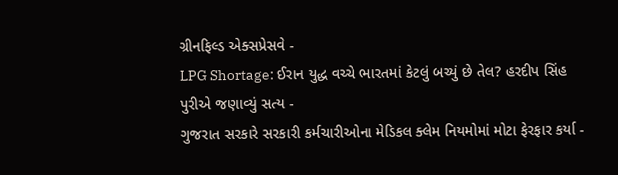ગ્રીનફિલ્ડ એક્સપ્રેસવે -
LPG Shortage: ઈરાન યુદ્ધ વચ્ચે ભારતમાં કેટલું બચ્યું છે તેલ? હરદીપ સિંહ પુરીએ જણાવ્યું સત્ય -
ગુજરાત સરકારે સરકારી કર્મચારીઓના મેડિકલ ક્લેમ નિયમોમાં મોટા ફેરફાર કર્યા -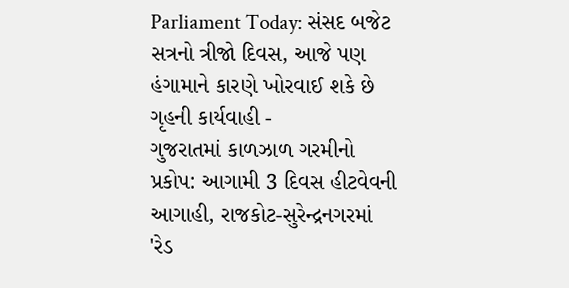Parliament Today: સંસદ બજેટ સત્રનો ત્રીજો દિવસ, આજે પણ હંગામાને કારણે ખોરવાઈ શકે છે ગૃહની કાર્યવાહી -
ગુજરાતમાં કાળઝાળ ગરમીનો પ્રકોપ: આગામી 3 દિવસ હીટવેવની આગાહી, રાજકોટ-સુરેન્દ્રનગરમાં 'રેડ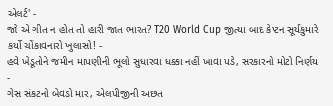એલર્ટ' -
જો એ ગીત ન હોત તો હારી જાત ભારત? T20 World Cup જીત્યા બાદ કેપ્ટન સૂર્યકુમારે કર્યો ચોંકાવનારો ખુલાસો! -
હવે ખેડૂતોને જમીન માપણીની ભૂલો સુધારવા ધક્કા નહીં ખાવા પડે, સરકારનો મોટો નિર્ણય -
ગેસ સંકટનો બેવડો માર, એલપીજીની અછત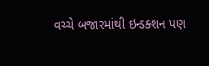વચ્ચે બજારમાંથી ઇન્ડક્શન પણ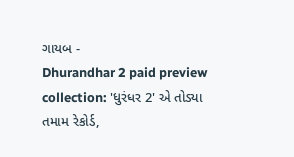ગાયબ -
Dhurandhar 2 paid preview collection: 'ધુરંધર 2' એ તોડ્યા તમામ રેકોર્ડ,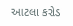આટલા કરોડ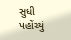સુધી પહોંચ્યું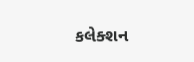કલેક્શન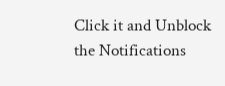Click it and Unblock the Notifications